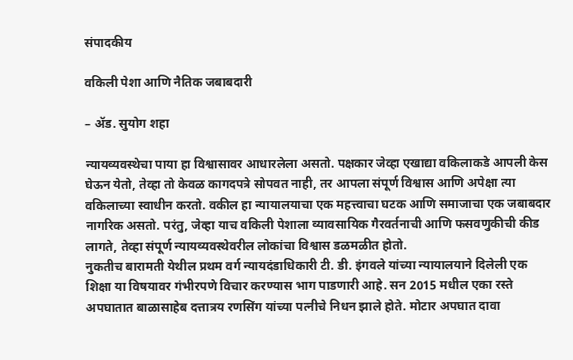संपादकीय

वकिली पेशा आणि नैतिक जबाबदारी

– अ‍ॅड. सुयोग शहा

न्यायव्यवस्थेचा पाया हा विश्वासावर आधारलेला असतो. पक्षकार जेव्हा एखाद्या वकिलाकडे आपली केस घेऊन येतो, तेव्हा तो केवळ कागदपत्रे सोपवत नाही, तर आपला संपूर्ण विश्वास आणि अपेक्षा त्या वकिलाच्या स्वाधीन करतो. वकील हा न्यायालयाचा एक महत्त्वाचा घटक आणि समाजाचा एक जबाबदार नागरिक असतो. परंतु, जेव्हा याच वकिली पेशाला व्यावसायिक गैरवर्तनाची आणि फसवणुकीची कीड लागते, तेव्हा संपूर्ण न्यायव्यवस्थेवरील लोकांचा विश्वास डळमळीत होतो.
नुकतीच बारामती येथील प्रथम वर्ग न्यायदंडाधिकारी टी. डी. इंगवले यांच्या न्यायालयाने दिलेली एक शिक्षा या विषयावर गंभीरपणे विचार करण्यास भाग पाडणारी आहे. सन 2015 मधील एका रस्ते अपघातात बाळासाहेब दत्तात्रय रणसिंग यांच्या पत्नीचे निधन झाले होते. मोटार अपघात दावा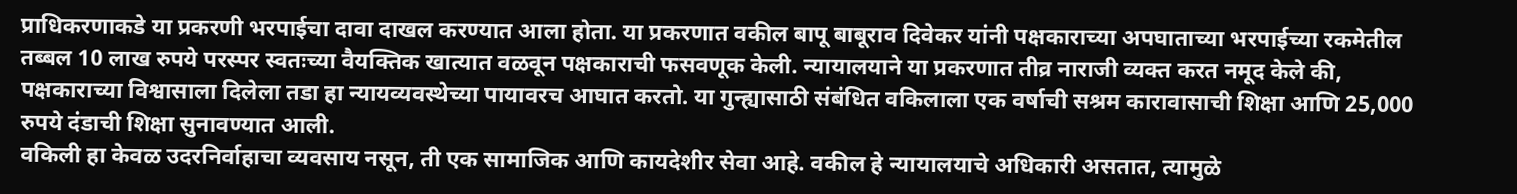प्राधिकरणाकडे या प्रकरणी भरपाईचा दावा दाखल करण्यात आला होता. या प्रकरणात वकील बापू बाबूराव दिवेकर यांनी पक्षकाराच्या अपघाताच्या भरपाईच्या रकमेतील तब्बल 10 लाख रुपये परस्पर स्वतःच्या वैयक्तिक खात्यात वळवून पक्षकाराची फसवणूक केली. न्यायालयाने या प्रकरणात तीव्र नाराजी व्यक्त करत नमूद केले की, पक्षकाराच्या विश्वासाला दिलेला तडा हा न्यायव्यवस्थेच्या पायावरच आघात करतो. या गुन्ह्यासाठी संबंधित वकिलाला एक वर्षाची सश्रम कारावासाची शिक्षा आणि 25,000 रुपये दंडाची शिक्षा सुनावण्यात आली.
वकिली हा केवळ उदरनिर्वाहाचा व्यवसाय नसून, ती एक सामाजिक आणि कायदेशीर सेवा आहे. वकील हे न्यायालयाचे अधिकारी असतात, त्यामुळे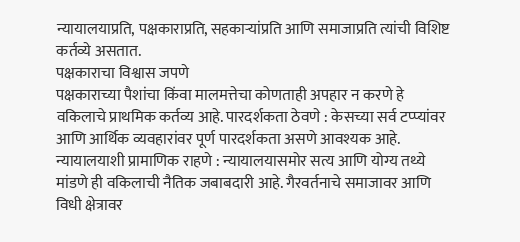न्यायालयाप्रति, पक्षकाराप्रति, सहकार्‍यांप्रति आणि समाजाप्रति त्यांची विशिष्ट कर्तव्ये असतात.
पक्षकाराचा विश्वास जपणे
पक्षकाराच्या पैशांचा किंवा मालमत्तेचा कोणताही अपहार न करणे हे वकिलाचे प्राथमिक कर्तव्य आहे. पारदर्शकता ठेवणे : केसच्या सर्व टप्प्यांवर आणि आर्थिक व्यवहारांवर पूर्ण पारदर्शकता असणे आवश्यक आहे. न्यायालयाशी प्रामाणिक राहणे : न्यायालयासमोर सत्य आणि योग्य तथ्ये मांडणे ही वकिलाची नैतिक जबाबदारी आहे. गैरवर्तनाचे समाजावर आणि विधी क्षेत्रावर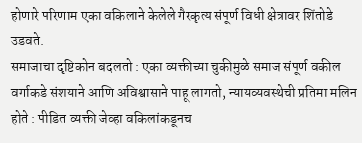होणारे परिणाम एका वकिलाने केलेले गैरकृत्य संपूर्ण विधी क्षेत्रावर शिंतोडे उडवते.
समाजाचा दृष्टिकोन बदलतो : एका व्यक्तीच्या चुकीमुळे समाज संपूर्ण वकील वर्गाकडे संशयाने आणि अविश्वासाने पाहू लागतो, न्यायव्यवस्थेची प्रतिमा मलिन होते : पीडित व्यक्ती जेव्हा वकिलांकडूनच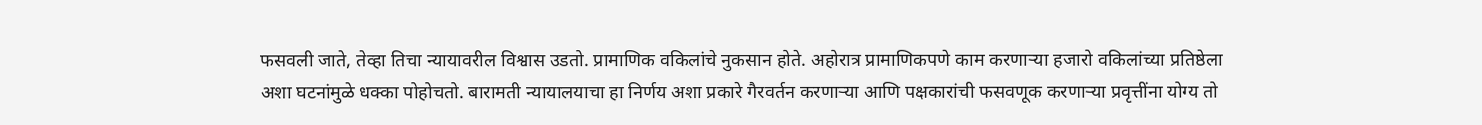फसवली जाते, तेव्हा तिचा न्यायावरील विश्वास उडतो. प्रामाणिक वकिलांचे नुकसान होते. अहोरात्र प्रामाणिकपणे काम करणार्‍या हजारो वकिलांच्या प्रतिष्ठेला अशा घटनांमुळे धक्का पोहोचतो. बारामती न्यायालयाचा हा निर्णय अशा प्रकारे गैरवर्तन करणार्‍या आणि पक्षकारांची फसवणूक करणार्‍या प्रवृत्तींना योग्य तो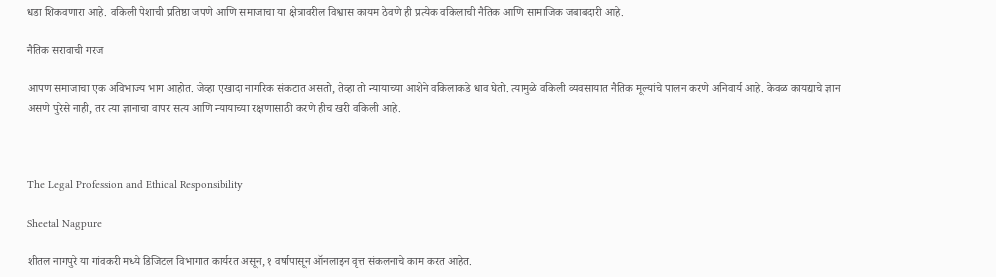धडा शिकवणारा आहे. वकिली पेशाची प्रतिष्ठा जपणे आणि समाजाचा या क्षेत्रावरील विश्वास कायम ठेवणे ही प्रत्येक वकिलाची नैतिक आणि सामाजिक जबाबदारी आहे.

नैतिक सरावाची गरज

आपण समाजाचा एक अविभाज्य भाग आहोत. जेव्हा एखादा नागरिक संकटात असतो, तेव्हा तो न्यायाच्या आशेने वकिलाकडे धाव घेतो. त्यामुळे वकिली व्यवसायात नैतिक मूल्यांचे पालन करणे अनिवार्य आहे. केवळ कायद्याचे ज्ञान असणे पुरेसे नाही, तर त्या ज्ञानाचा वापर सत्य आणि न्यायाच्या रक्षणासाठी करणे हीच खरी वकिली आहे.



The Legal Profession and Ethical Responsibility

Sheetal Nagpure

शीतल नागपुरे या गांवकरी मध्ये डिजिटल विभागात कार्यरत असून, १ वर्षापासून ऑनलाइन वृत्त संकलनाचे काम करत आहेत.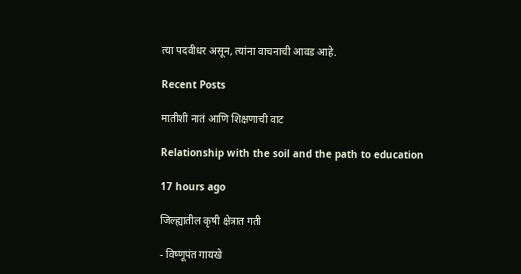त्या पदवीधर असून, त्यांना वाचनाची आवड आहे.

Recent Posts

मातीशी नातं आणि शिक्षणाची वाट

Relationship with the soil and the path to education

17 hours ago

जिल्ह्यातील कृषी क्षेत्रात गती

- विष्णूपंत गायखे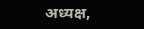अध्यक्ष,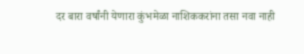दर बारा वर्षांनी येणारा कुंभमेळा नाशिककरांना तसा नवा नाही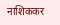नाशिककर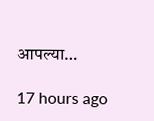आपल्या…

17 hours ago